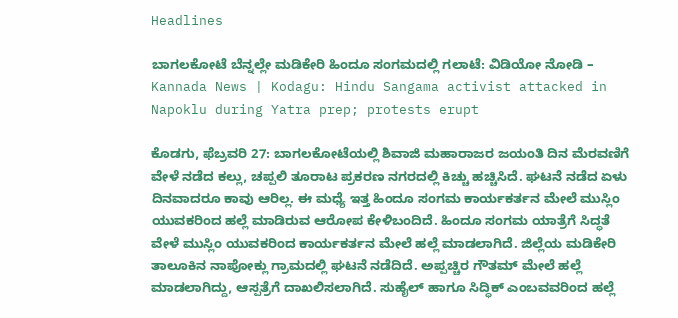Headlines

ಬಾಗಲಕೋಟೆ ಬೆನ್ನಲ್ಲೇ ಮಡಿಕೇರಿ ಹಿಂದೂ ಸಂಗಮದಲ್ಲಿ ಗಲಾಟೆ: ವಿಡಿಯೋ ನೋಡಿ – Kannada News | Kodagu: Hindu Sangama activist attacked in Napoklu during Yatra prep; protests erupt

ಕೊಡಗು, ಫೆಬ್ರವರಿ 27: ಬಾಗಲಕೋಟೆಯಲ್ಲಿ ಶಿವಾಜಿ ಮಹಾರಾಜರ ಜಯಂತಿ ದಿನ ಮೆರವಣಿಗೆ ವೇಳೆ ನಡೆದ ಕಲ್ಲು, ಚಪ್ಪಲಿ ತೂರಾಟ ಪ್ರಕರಣ ನಗರದಲ್ಲಿ ಕಿಚ್ಚು ಹಚ್ಚಿಸಿದೆ. ಘಟನೆ ನಡೆದ ಏಳು ದಿನವಾದರೂ ಕಾವು ಆರಿಲ್ಲ. ಈ ಮಧ್ಯೆ ಇತ್ತ ಹಿಂದೂ ಸಂಗಮ‌ ಕಾರ್ಯಕರ್ತನ ಮೇಲೆ ಮುಸ್ಲಿಂ ಯುವಕರಿಂದ ಹಲ್ಲೆ‌ ಮಾಡಿರುವ ಆರೋಪ ಕೇಳಿಬಂದಿದೆ. ಹಿಂದೂ ಸಂಗಮ ಯಾತ್ರೆಗೆ ಸಿದ್ಧತೆ ವೇಳೆ ಮುಸ್ಲಿಂ ಯುವಕರಿಂದ ಕಾರ್ಯಕರ್ತನ ಮೇಲೆ ಹಲ್ಲೆ‌ ಮಾಡಲಾಗಿದೆ. ಜಿಲ್ಲೆಯ ಮಡಿಕೇರಿ ತಾಲೂಕಿನ ನಾಪೋಕ್ಲು ಗ್ರಾಮದಲ್ಲಿ ಘಟನೆ ನಡೆದಿದೆ. ಅಪ್ಪಚ್ಚಿರ ಗೌತಮ್ ಮೇಲೆ ಹಲ್ಲೆ ಮಾಡಲಾಗಿದ್ದು, ಆಸ್ಪತ್ರೆಗೆ ದಾಖಲಿಸಲಾಗಿದೆ. ಸುಹೈಲ್ ಹಾಗೂ ಸಿದ್ಧಿಕ್ ಎಂಬವವರಿಂದ ಹಲ್ಲೆ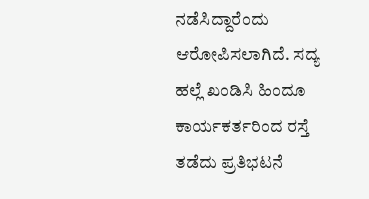ನಡೆಸಿದ್ದಾರೆಂದು ಆರೋಪಿಸಲಾಗಿದೆ. ಸದ್ಯ ಹಲ್ಲೆ ಖಂಡಿಸಿ ಹಿಂದೂ ಕಾರ್ಯಕರ್ತರಿಂದ ರಸ್ತೆ ತಡೆದು ಪ್ರತಿಭಟನೆ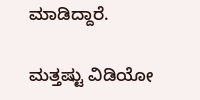ಮಾಡಿದ್ದಾರೆ.

ಮತ್ತಷ್ಟು ವಿಡಿಯೋ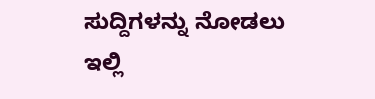ಸುದ್ದಿಗಳನ್ನು ನೋಡಲು ಇಲ್ಲಿ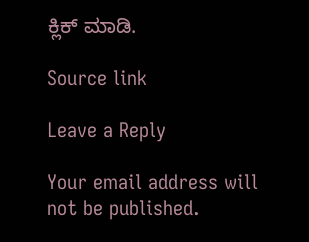ಕ್ಲಿಕ್ ಮಾಡಿ.

Source link

Leave a Reply

Your email address will not be published.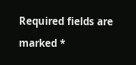Required fields are marked *